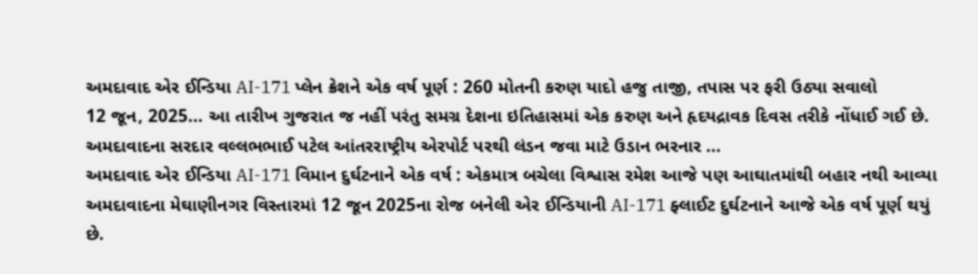અમદાવાદ એર ઈન્ડિયા AI-171 પ્લેન ક્રેશને એક વર્ષ પૂર્ણ : 260 મોતની કરુણ યાદો હજુ તાજી, તપાસ પર ફરી ઉઠ્યા સવાલો
12 જૂન, 2025... આ તારીખ ગુજરાત જ નહીં પરંતુ સમગ્ર દેશના ઇતિહાસમાં એક કરુણ અને હૃદયદ્રાવક દિવસ તરીકે નોંધાઈ ગઈ છે. અમદાવાદના સરદાર વલ્લભભાઈ પટેલ આંતરરાષ્ટ્રીય એરપોર્ટ પરથી લંડન જવા માટે ઉડાન ભરનાર ...
અમદાવાદ એર ઈન્ડિયા AI-171 વિમાન દુર્ઘટનાને એક વર્ષ : એકમાત્ર બચેલા વિશ્વાસ રમેશ આજે પણ આઘાતમાંથી બહાર નથી આવ્યા
અમદાવાદના મેઘાણીનગર વિસ્તારમાં 12 જૂન 2025ના રોજ બનેલી એર ઈન્ડિયાની AI-171 ફ્લાઈટ દુર્ઘટનાને આજે એક વર્ષ પૂર્ણ થયું છે.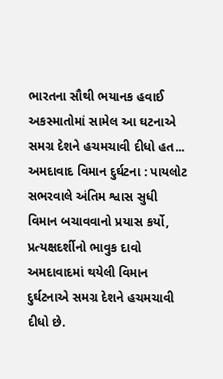ભારતના સૌથી ભયાનક હવાઈ અકસ્માતોમાં સામેલ આ ઘટનાએ સમગ્ર દેશને હચમચાવી દીધો હત...
અમદાવાદ વિમાન દુર્ઘટના : પાયલોટ સભરવાલે અંતિમ શ્વાસ સુધી વિમાન બચાવવાનો પ્રયાસ કર્યો, પ્રત્યક્ષદર્શીનો ભાવુક દાવો
અમદાવાદમાં થયેલી વિમાન દુર્ઘટનાએ સમગ્ર દેશને હચમચાવી દીધો છે.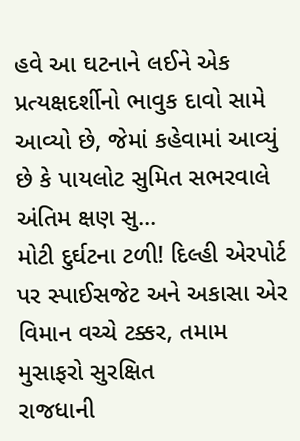હવે આ ઘટનાને લઈને એક પ્રત્યક્ષદર્શીનો ભાવુક દાવો સામે આવ્યો છે, જેમાં કહેવામાં આવ્યું છે કે પાયલોટ સુમિત સભરવાલે અંતિમ ક્ષણ સુ...
મોટી દુર્ઘટના ટળી! દિલ્હી એરપોર્ટ પર સ્પાઈસજેટ અને અકાસા એર વિમાન વચ્ચે ટક્કર, તમામ મુસાફરો સુરક્ષિત
રાજધાની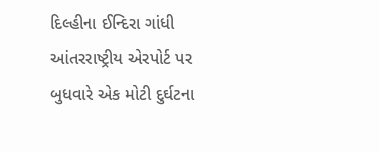દિલ્હીના ઈન્દિરા ગાંધી આંતરરાષ્ટ્રીય એરપોર્ટ પર બુધવારે એક મોટી દુર્ઘટના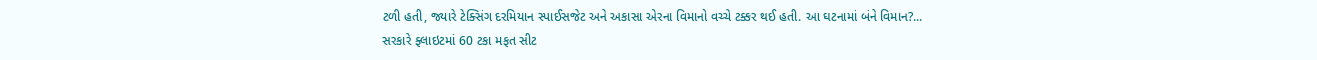ટળી હતી, જ્યારે ટેક્સિંગ દરમિયાન સ્પાઈસજેટ અને અકાસા એરના વિમાનો વચ્ચે ટક્કર થઈ હતી. આ ઘટનામાં બંને વિમાન?...
સરકારે ફ્લાઇટમાં 60 ટકા મફત સીટ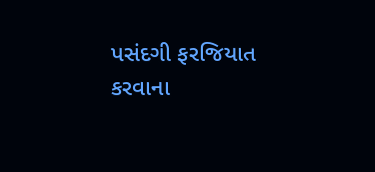પસંદગી ફરજિયાત કરવાના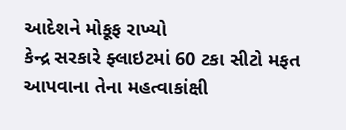આદેશને મોકૂફ રાખ્યો
કેન્દ્ર સરકારે ફ્લાઇટમાં 60 ટકા સીટો મફત આપવાના તેના મહત્વાકાંક્ષી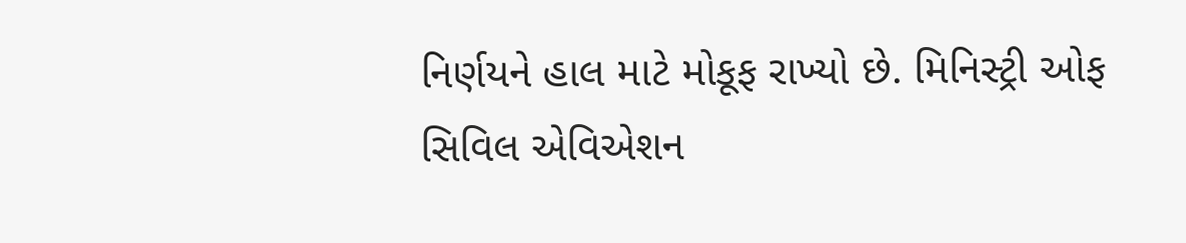નિર્ણયને હાલ માટે મોકૂફ રાખ્યો છે. મિનિસ્ટ્રી ઓફ સિવિલ એવિએશન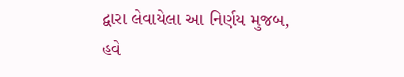દ્વારા લેવાયેલા આ નિર્ણય મુજબ, હવે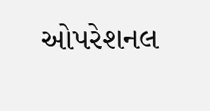ઓપરેશનલ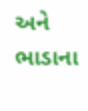અને ભાડાના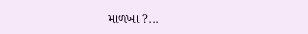માળખા ?...